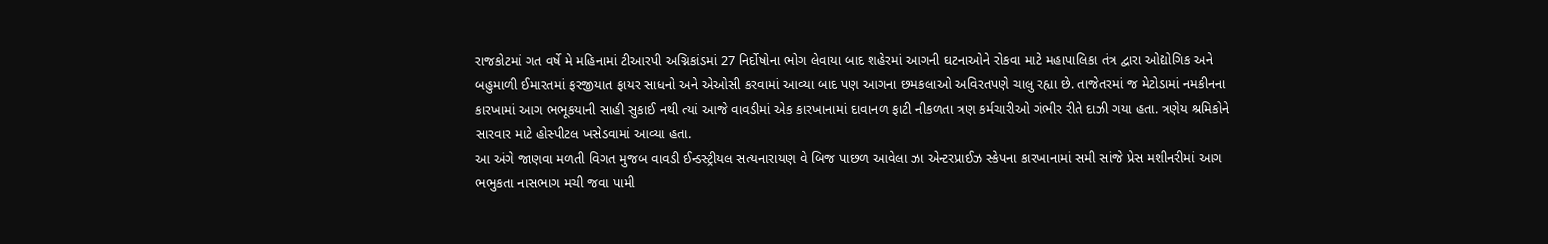રાજકોટમાં ગત વર્ષે મે મહિનામાં ટીઆરપી અગ્નિકાંડમાં 27 નિર્દોષોના ભોગ લેવાયા બાદ શહેરમાં આગની ઘટનાઓને રોકવા માટે મહાપાલિકા તંત્ર દ્વારા ઓદ્યોગિક અને બહુમાળી ઈમારતમાં ફરજીયાત ફાયર સાધનો અને એઓસી કરવામાં આવ્યા બાદ પણ આગના છમકલાઓ અવિરતપણે ચાલુ રહ્યા છે. તાજેતરમાં જ મેટોડામાં નમકીનના કારખામાં આગ ભભૂકયાની સાહી સુકાઈ નથી ત્યાં આજે વાવડીમાં એક કારખાનામાં દાવાનળ ફાટી નીકળતા ત્રણ કર્મચારીઓ ગંભીર રીતે દાઝી ગયા હતા. ત્રણેય શ્રમિકોને સારવાર માટે હોસ્પીટલ ખસેડવામાં આવ્યા હતા.
આ અંગે જાણવા મળતી વિગત મુજબ વાવડી ઈન્ડસ્ટ્રીયલ સત્યનારાયણ વે બિજ પાછળ આવેલા ઝા એન્ટરપ્રાઈઝ સ્કેપના કારખાનામાં સમી સાંજે પ્રેસ મશીનરીમાં આગ ભભુકતા નાસભાગ મચી જવા પામી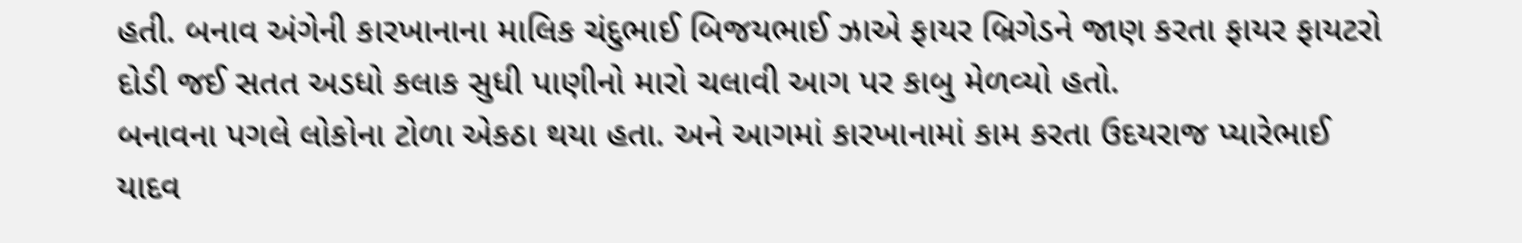હતી. બનાવ અંગેની કારખાનાના માલિક ચંદુભાઈ બિજયભાઈ ઝાએ ફાયર બ્રિગેડને જાણ કરતા ફાયર ફાયટરો દોડી જઈ સતત અડધો કલાક સુધી પાણીનો મારો ચલાવી આગ પર કાબુ મેળવ્યો હતો.
બનાવના પગલે લોકોના ટોળા એકઠા થયા હતા. અને આગમાં કારખાનામાં કામ કરતા ઉદયરાજ પ્યારેભાઈ યાદવ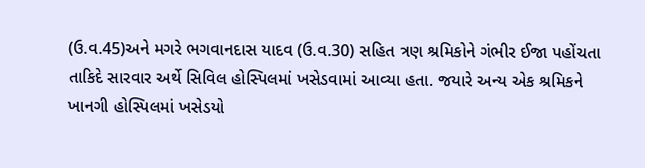(ઉ.વ.45)અને મગરે ભગવાનદાસ યાદવ (ઉ.વ.30) સહિત ત્રણ શ્રમિકોને ગંભીર ઈજા પહોંચતા તાકિદે સારવાર અર્થે સિવિલ હોસ્પિલમાં ખસેડવામાં આવ્યા હતા. જયારે અન્ય એક શ્રમિકને ખાનગી હોસ્પિલમાં ખસેડયો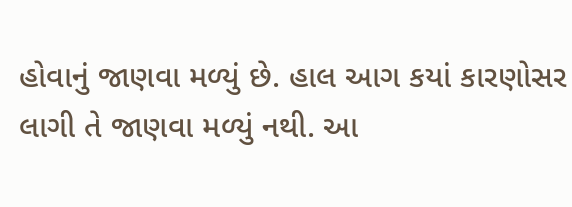હોવાનું જાણવા મળ્યું છે. હાલ આગ કયાં કારણોસર લાગી તે જાણવા મળ્યું નથી. આ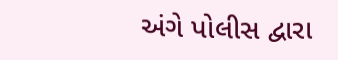અંગે પોલીસ દ્વારા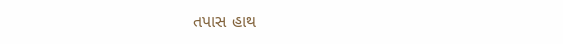તપાસ હાથ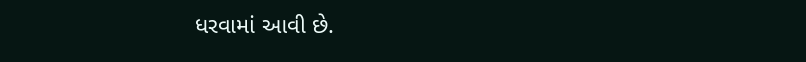ધરવામાં આવી છે.